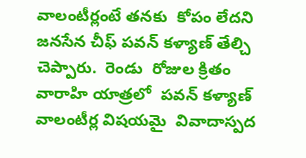వాలంటీర్లంటే తనకు  కోపం లేదని జనసేన చీఫ్ పవన్ కళ్యాణ్ తేల్చి చెప్పారు.  రెండు  రోజుల క్రితం  వారాహి యాత్రలో  పవన్ కళ్యాణ్  వాలంటీర్ల విషయమై  వివాదాస్పద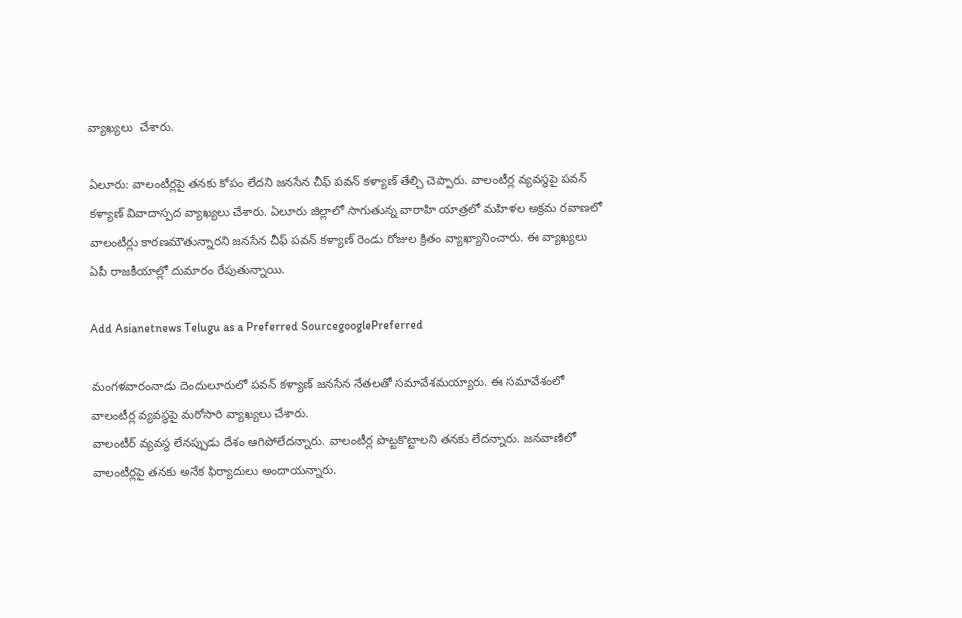వ్యాఖ్యలు  చేశారు.

ఏలూరు: వాలంటీర్లపై తనకు కోపం లేదని జనసేన చీఫ్ పవన్ కళ్యాణ్ తేల్చి చెప్పారు. వాలంటీర్ల వ్యవస్థపై పవన్ కళ్యాణ్ వివాదాస్పద వ్యాఖ్యలు చేశారు. ఏలూరు జిల్లాలో సాగుతున్న వారాహి యాత్రలో మహిళల అక్రమ రవాణలో వాలంటీర్లు కారణమౌతున్నారని జనసేన చీఫ్ పవన్ కళ్యాణ్ రెండు రోజుల క్రితం వ్యాఖ్యానించారు. ఈ వ్యాఖ్యలు ఏపీ రాజకీయాల్లో దుమారం రేపుతున్నాయి.

Add Asianetnews Telugu as a Preferred SourcegooglePreferred

మంగళవారంనాడు దెందులూరులో పవన్ కళ్యాణ్ జనసేన నేతలతో సమావేశమయ్యారు. ఈ సమావేశంలో వాలంటీర్ల వ్యవస్థపై మరోసారి వ్యాఖ్యలు చేశారు.
వాలంటీర్ వ్యవస్థ లేనప్పుడు దేశం ఆగిపోలేదన్నారు. వాలంటీర్ల పొట్టకొట్టాలని తనకు లేదన్నారు. జనవాణిలో వాలంటీర్లపై తనకు అనేక ఫిర్యాదులు అందాయన్నారు.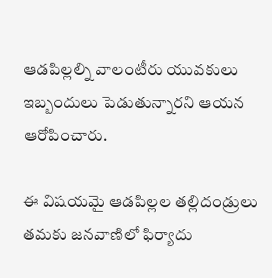ఆడపిల్లల్ని వాలంటీరు యువకులు ఇబ్బందులు పెడుతున్నారని ఆయన ఆరోపించారు.

ఈ విషయమై ఆడపిల్లల తల్లిదండ్రులు తమకు జనవాణిలో ఫిర్యాదు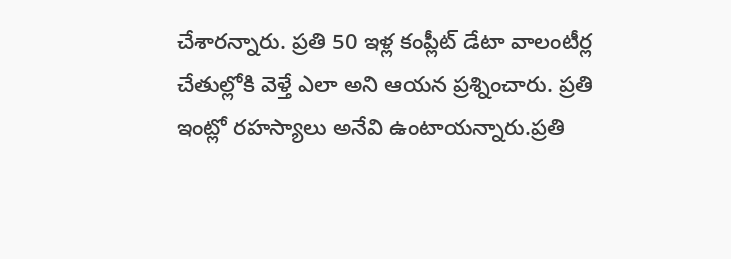చేశారన్నారు. ప్రతి 50 ఇళ్ల కంప్లీట్ డేటా వాలంటీర్ల చేతుల్లోకి వెళ్తే ఎలా అని ఆయన ప్రశ్నించారు. ప్రతి ఇంట్లో రహస్యాలు అనేవి ఉంటాయన్నారు.ప్రతి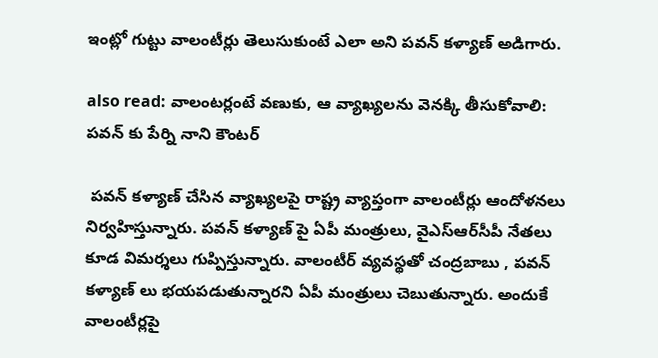ఇంట్లో గుట్టు వాలంటీర్లు తెలుసుకుంటే ఎలా అని పవన్ కళ్యాణ్ అడిగారు.

also read: వాలంటర్లంటే వణుకు, ఆ వ్యాఖ్యలను వెనక్కి తీసుకోవాలి: పవన్ కు పేర్ని నాని కౌంటర్

 పవన్ కళ్యాణ్ చేసిన వ్యాఖ్యలపై రాష్ట్ర వ్యాప్తంగా వాలంటీర్లు ఆందోళనలు నిర్వహిస్తున్నారు. పవన్ కళ్యాణ్ పై ఏపీ మంత్రులు, వైఎస్‌ఆర్‌సీపీ నేతలు కూడ విమర్శలు గుప్పిస్తున్నారు. వాలంటీర్ వ్యవస్థతో చంద్రబాబు , పవన్ కళ్యాణ్ లు భయపడుతున్నారని ఏపీ మంత్రులు చెబుతున్నారు. అందుకే వాలంటీర్లపై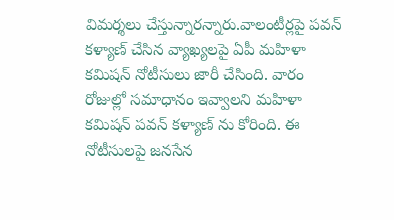విమర్శలు చేస్తున్నారన్నారు.వాలంటీర్లపై పవన్ కళ్యాణ్ చేసిన వ్యాఖ్యలపై ఏపీ మహిళా కమిషన్ నోటీసులు జారీ చేసింది. వారం రోజుల్లో సమాధానం ఇవ్వాలని మహిళా కమిషన్ పవన్ కళ్యాణ్ ను కోరింది. ఈ నోటీసులపై జనసేన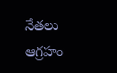నేతలు ఆగ్రహం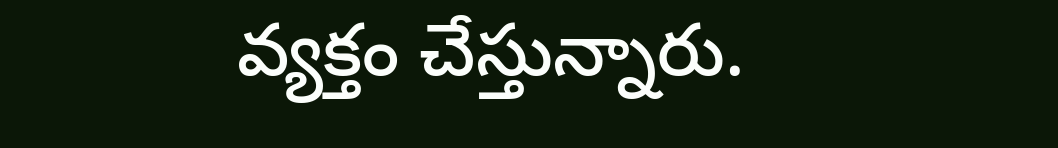వ్యక్తం చేస్తున్నారు.